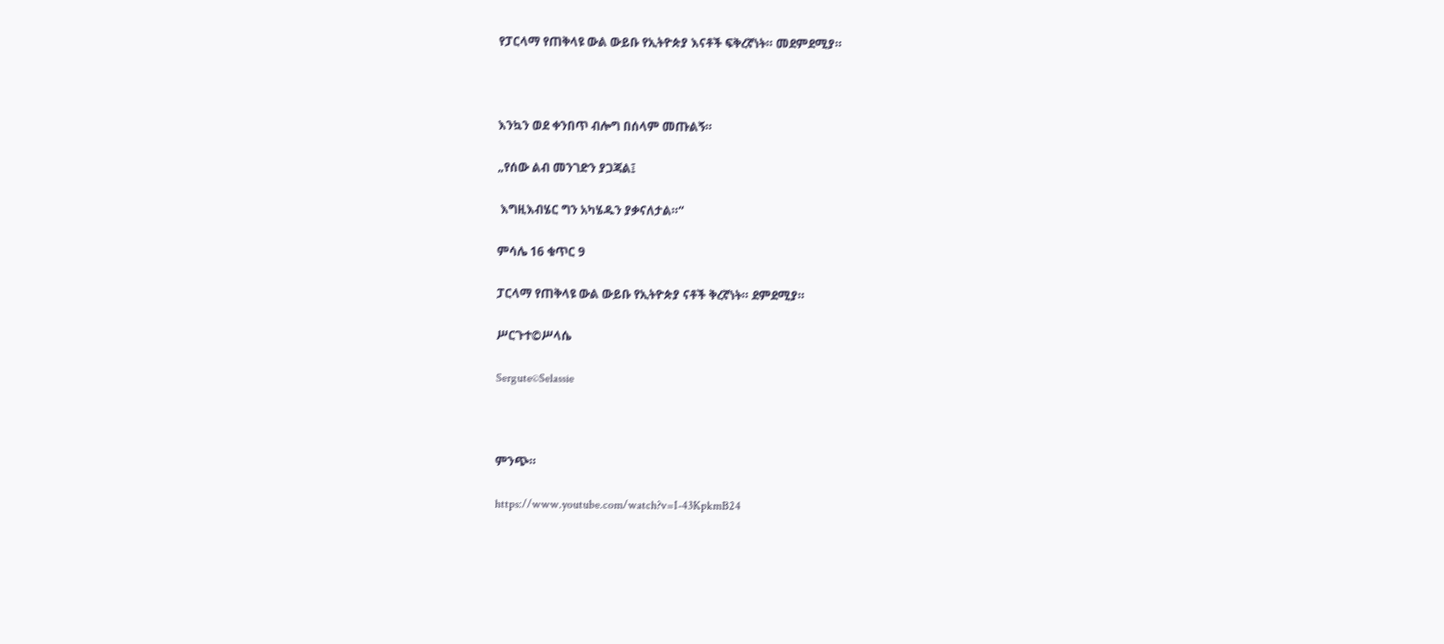የፓርላማ የጠቅላዩ ውል ውይቡ የኢትዮጵያ እናቶች ፍቅረኛነት። መደምደሚያ።



እንኳን ወደ ቀንበጥ ብሎግ በሰላም መጡልኝ።

„የሰው ልብ መንገድን ያጋጃል፤

 እግዚእብሄር ግን አካሄዱን ያቃናለታል።“

ምሳሌ 16 ቁጥር 9

ፓርላማ የጠቅላዩ ውል ውይቡ የኢትዮጵያ ናቶች ቅረኛነት። ደምደሚያ።

ሥርጉተ©ሥላሴ

Sergute©Selassie



ምንጭ።

https://www.youtube.com/watch?v=I-43KpkmB24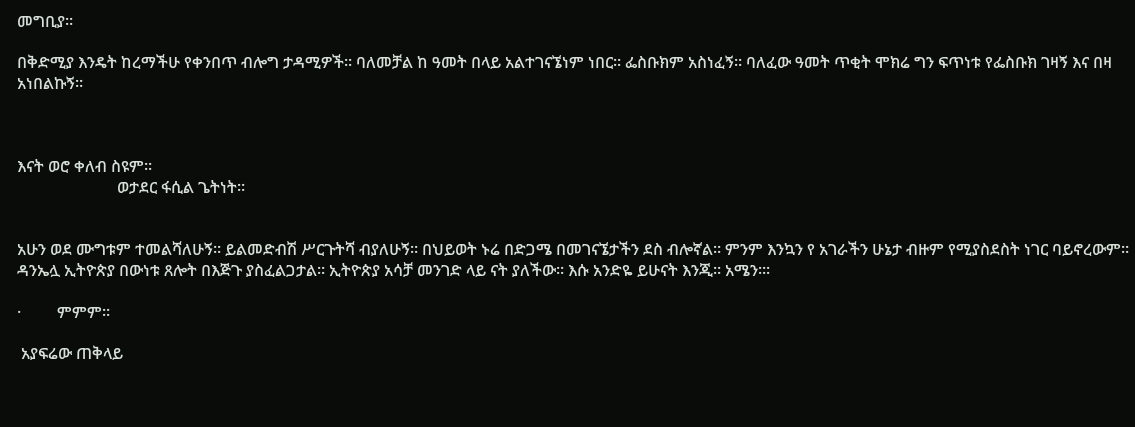መግቢያ።

በቅድሚያ እንዴት ከረማችሁ የቀንበጥ ብሎግ ታዳሚዎች። ባለመቻል ከ ዓመት በላይ አልተገናኜነም ነበር። ፌስቡክም አስነፈኝ። ባለፈው ዓመት ጥቂት ሞክሬ ግን ፍጥነቱ የፌስቡክ ገዛኝ እና በዛ አነበልኩኝ።



እናት ወሮ ቀለብ ስዩም።
                         ወታደር ፋሲል ጌትነት።


አሁን ወደ ሙግቱም ተመልሻለሁኝ። ይልመድብሽ ሥርጉትሻ ብያለሁኝ። በህይወት ኑሬ በድጋሜ በመገናኜታችን ደስ ብሎኛል። ምንም እንኳን የ አገራችን ሁኔታ ብዙም የሚያስደስት ነገር ባይኖረውም። ዳንኤሏ ኢትዮጵያ በውነቱ ጸሎት በእጅጉ ያስፈልጋታል። ኢትዮጵያ አሳቻ መንገድ ላይ ናት ያለችው። እሱ አንድዬ ይሁናት እንጂ። አሜን።፡

·         ምምም።

 አያፍሬው ጠቅላይ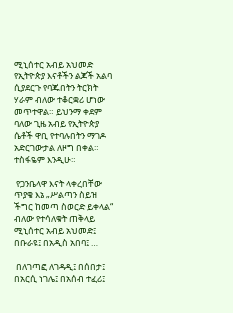ሚኒሰተር አብይ አህመድ የኢትዮጵያ እናቶችን ልጆች አልባ ሲያደርጉ የባጁበትን ትርክት ሃራም ብለው ተቆርቋሪ ሆነው መጥተዋል። ይህንማ ቀደም ባለው ጊዜ አብይ የኢትዮጵያ ሴቶች ዋቢ የተባሉበትን ማገዶ አድርገውታል ለዞግ በቀል። ተስፋዬም እንዲሁ።

 የጋንቤላዋ እናት ላቀረበቸው ጥያቄ እኔ „ሥልጣን ስይዝ ችግር ከመጣ ስወርድ ይቀላል“ ብለው የተሳለቁት ጠቅላይ ሚኒሰተር አብይ አህመድ፤ በቡራዩ፤ በአዲስ አበባ፤ …

 በለገጣፎ ለገዳዲ፤ በሰበታ፤ በአርሲ ነገሌ፤ በአሰብ ተፈሪ፤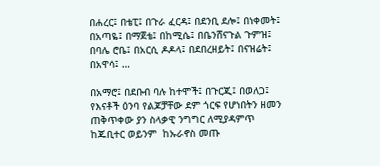በሐረር፤ በቴፒ፤ በጉራ ፈርዳ፤ በደንቢ ደሎ፤ በነቀመት፤  በአጣዬ፤ በማጀቴ፤ በከሚሴ፤ በቤንሸናጉል ጉምዝ፤ በባሌ ሮቤ፤ በአርሲ ዶዶላ፤ በደበረዘይት፤ በናዝሬት፤ በአዋሳ፤ …

በአማሮ፤ በደቡብ ባሉ ከተሞች፤ በጉርጂ፤ በወለጋ፤ የእናቶች ዕንባ የልጆቻቸው ደም ጎርፍ የሆነበትን ዘመን ጠቅጥቀው ያን ስላቃዊ ንግግር ለሚያዳምጥ ከጁቢተር ወይንም  ከኡራኖስ መጡ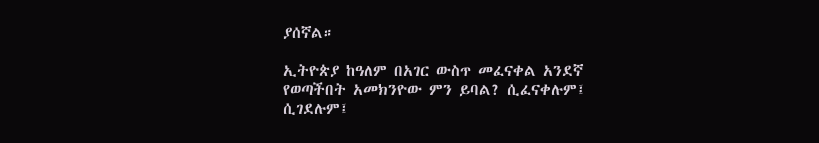ያሰኛል።

ኢትዮጵያ ከዓለም በአገር ውስጥ መፈናቀል አንደኛ የወጣችበት አመክንዮው ምን ይባል? ሲፈናቀሉም፤ ሲገደሉም፤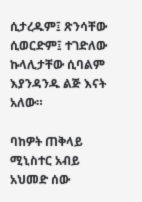ሲታረዱም፤ ጽንሳቸው ሲወርድም፤ ተገድለው ኩላሊታቸው ሲባልም እያንዳንዱ ልጅ እናት አለው።

ባከዎት ጠቅላይ ሚኒስተር አብይ አህመድ ሰው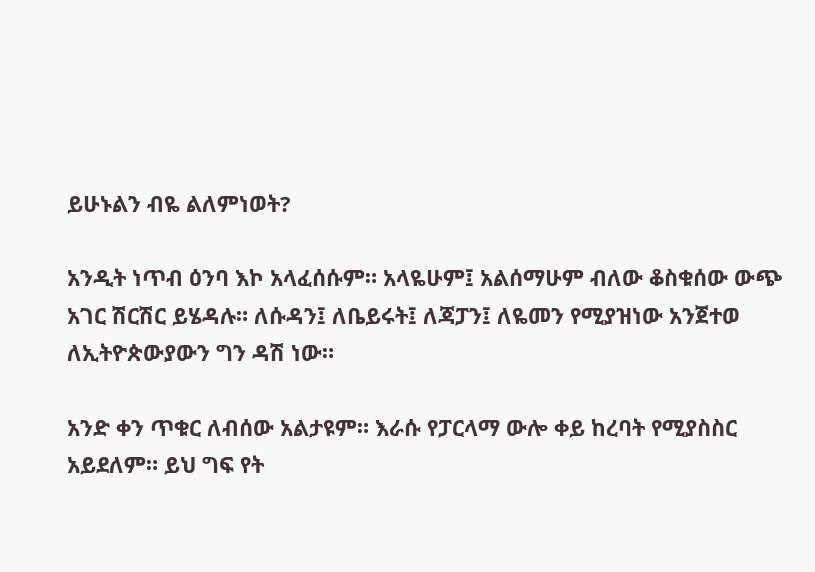ይሁኑልን ብዬ ልለምነወት?

አንዲት ነጥብ ዕንባ እኮ አላፈሰሱም። አላዬሁም፤ አልሰማሁም ብለው ቆስቁሰው ውጭ አገር ሽርሽር ይሄዳሉ። ለሱዳን፤ ለቤይሩት፤ ለጃፓን፤ ለዬመን የሚያዝነው አንጀተወ ለኢትዮጵውያውን ግን ዳሽ ነው።

አንድ ቀን ጥቁር ለብሰው አልታዩም። እራሱ የፓርላማ ውሎ ቀይ ከረባት የሚያስስር አይደለም። ይህ ግፍ የት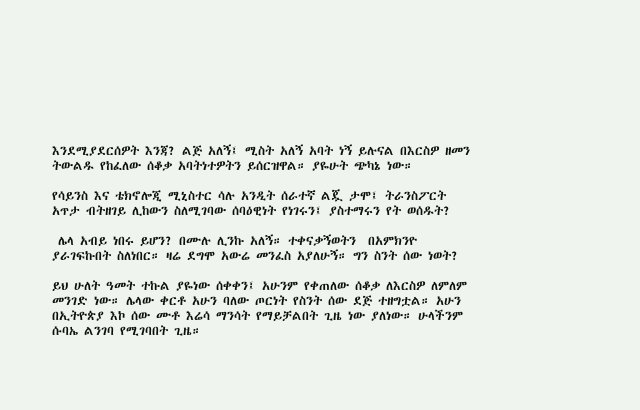እንደሚያደርሰዎት እንጃ? ልጅ አለኝ፤ ሚስት አለኝ አባት ነኝ ይሉናል በእርስዎ ዘመን ትውልዱ የከፈለው ሰቆቃ አባትነተዎትን ይሰርዝዋል። ያዬሁት ጭካኔ ነው።

የሳይንስ እና ቴክኖሎጂ ሚኒስተር ሳሉ አንዲት ሰራተኛ ልጇ ታሞ፤ ትራንስፖርት አጥታ ብትዘገይ ሊከውን ስለሚገባው ሰባዕዊነት የነገሩን፤ ያስተማሩን የት ወሰዱት?

 ሌላ አብይ ነበሩ ይሆን? በሙሉ ሊንኩ አለኝ። ተቀናቃኝወትን  በአምክንዮ ያራገፍኩበት ስለነበር። ዛሬ ደግሞ አውሬ መንፈስ አያለሁኝ። ግን ስንት ሰው ነወት?

ይህ ሁለት ዓመት ተኩል ያዬነው ሰቀቀን፤ አሁንም የቀጠለው ሰቆቃ ለእርስዎ ለምለም መንገድ ነው። ሌላው ቀርቶ አሁን ባለው ጦርነት የስንት ሰው ደጅ ተዘግቷል። አሁን በኢትዮጵያ እኮ ሰው ሙቶ እሬሳ ማንሳት የማይቻልበት ጊዜ ነው ያለነው። ሁላችንም ሱባኤ ልንገባ የሚገባበት ጊዜ።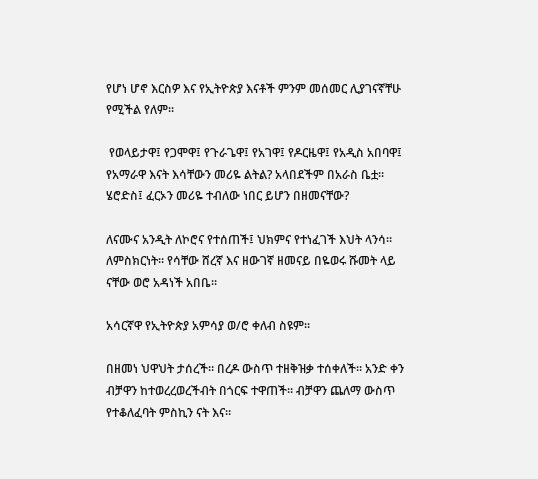የሆነ ሆኖ እርስዎ እና የኢትዮጵያ እናቶች ምንም መሰመር ሊያገናኛቸሁ የሚችል የለም።

 የወላይታዋ፤ የጋሞዋ፤ የጉራጌዋ፤ የአገዋ፤ የዶርዜዋ፤ የአዲስ አበባዋ፤ የአማራዋ እናት እሳቸውን መሪዬ ልትል? አላበደችም በአራስ ቤቷ። ሄሮድስ፤ ፈርኦን መሪዬ ተብለው ነበር ይሆን በዘመናቸው?

ለናሙና አንዲት ለኮሮና የተሰጠች፤ ህክምና የተነፈገች እህት ላንሳ። ለምስክርነት። የሳቸው ሸረኛ እና ዘውገኛ ዘመናይ በዬወሩ ሹመት ላይ ናቸው ወሮ አዳነች አበቤ።

አሳርኛዋ የኢትዮጵያ አምሳያ ወ/ሮ ቀለብ ስዩም።

በዘመነ ህዋህት ታሰረች። በረዶ ውስጥ ተዘቅዝቃ ተሰቀለች። አንድ ቀን ብቻዋን ከተወረረወረችብት በጎርፍ ተዋጠች። ብቻዋን ጨለማ ውስጥ የተቆለፈባት ምስኪን ናት እና።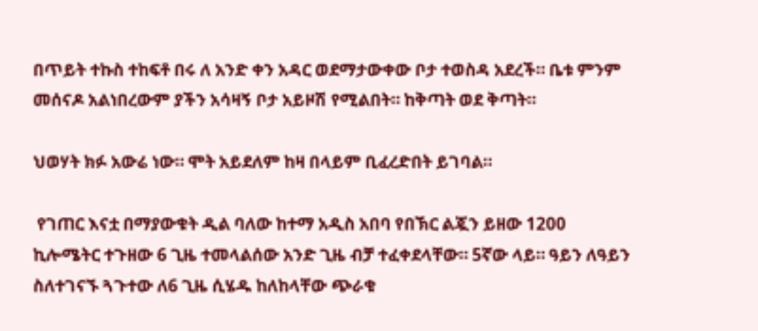በጥይት ተኩስ ተከፍቶ በሩ ለ አንድ ቀን አዳር ወደማታውቀው ቦታ ተወስዳ አደረች። ቤቱ ምንም መሰናዶ አልነበረውም ያችን አሳዛኝ ቦታ አይዞሽ የሚልበት። ከቅጣት ወደ ቅጣት።

ህወሃት ክፉ አውሬ ነው። ሞት አይደለም ከዛ በላይም ቢፈረድበት ይገባል።

 የገጠር እናቷ በማያውቁት ዲል ባለው ከተማ አዲስ አበባ የበኽር ልጇን ይዘው 1200 ኪሎሜትር ተጉዘው 6 ጊዜ ተመላልሰው አንድ ጊዜ ብቻ ተፈቀደላቸው። 5ኛው ላይ። ዓይን ለዓይን ስለተገናኙ ጓጉተው ለ6 ጊዜ ሲሄዱ ከለከላቸው ጭራቁ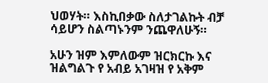ህወሃት። እስኪበቃው ስለታገልኩት ብቻ ሳይሆን ስልጣኑንም ንጨዋለሁኝ።

አሁን ዝም እምለውም ዝርክርኩ እና ዝልግልጉ የ አብይ አገዛዝ የ አቅም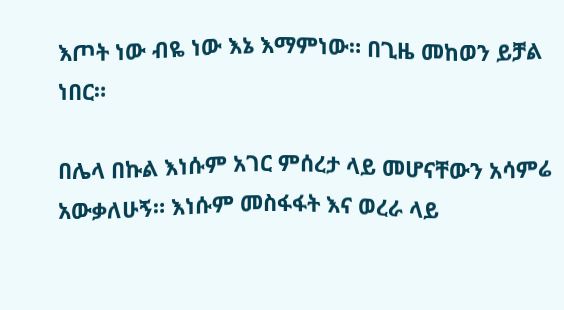እጦት ነው ብዬ ነው እኔ እማምነው። በጊዜ መከወን ይቻል ነበር።

በሌላ በኩል እነሱም አገር ምሰረታ ላይ መሆናቸውን አሳምሬ አውቃለሁኝ። እነሱም መስፋፋት እና ወረራ ላይ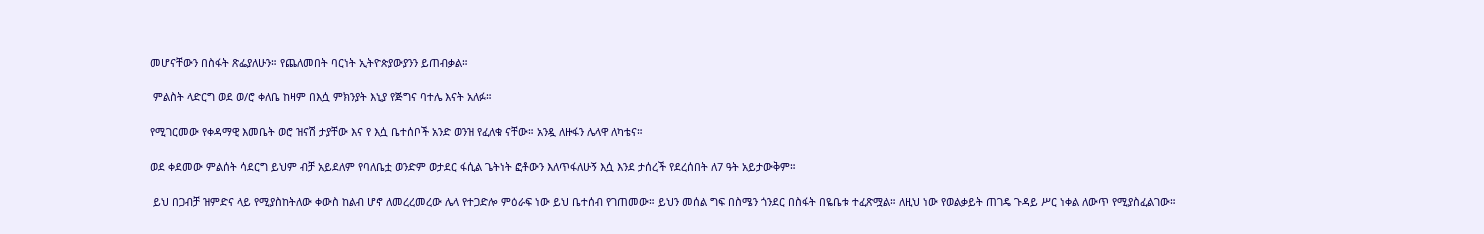መሆናቸውን በስፋት ጽፌያለሁን። የጨለመበት ባርነት ኢትዮጵያውያንን ይጠብቃል።

 ምልስት ላድርግ ወደ ወ/ሮ ቀለቤ ከዛም በእሷ ምክንያት እኒያ የጅግና ባተሌ እናት አለፉ።

የሚገርመው የቀዳማዊ እመቤት ወሮ ዝናሽ ታያቸው እና የ እሷ ቤተሰቦች አንድ ወንዝ የፈለቁ ናቸው። አንዷ ለዙፋን ሌላዋ ለካቴና።

ወደ ቀደመው ምልሰት ሳደርግ ይህም ብቻ አይደለም የባለቤቷ ወንድም ወታደር ፋሲል ጌትነት ፎቶውን እለጥፋለሁኝ እሷ እንደ ታሰረች የደረሰበት ለ7 ዓት አይታውቅም።

 ይህ በጋብቻ ዝምድና ላይ የሚያስከትለው ቀውስ ከልብ ሆኖ ለመረረመረው ሌላ የተጋድሎ ምዕራፍ ነው ይህ ቤተሰብ የገጠመው። ይህን መሰል ግፍ በስሜን ጎንደር በስፋት በዬቤቱ ተፈጽሟል። ለዚህ ነው የወልቃይት ጠገዴ ጉዳይ ሥር ነቀል ለውጥ የሚያስፈልገው።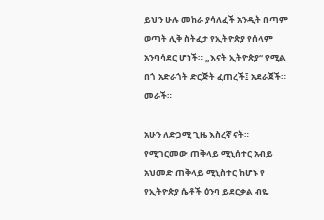ይህን ሁሉ መከራ ያሳለፈች አንዲት በጣም ወጣት ሊቅ ስትፈታ የኢትዮጵያ የሰላም አንባሳደር ሆነች። „እናት ኢትዮጵያ“ የሚል በጎ አድራጎት ድርጅት ፈጠረች፤ አደራጀች። መራች።

አሁን ለድጋሚ ጊዜ እስረኛ ናት። የሚገርመው ጠቅላይ ሚኒሰተር አብይ አህመድ ጠቅላይ ሚኒስተር ከሆኑ የ የኢትዮጵያ ሴቶች ዕንባ ይደርቃል ብዬ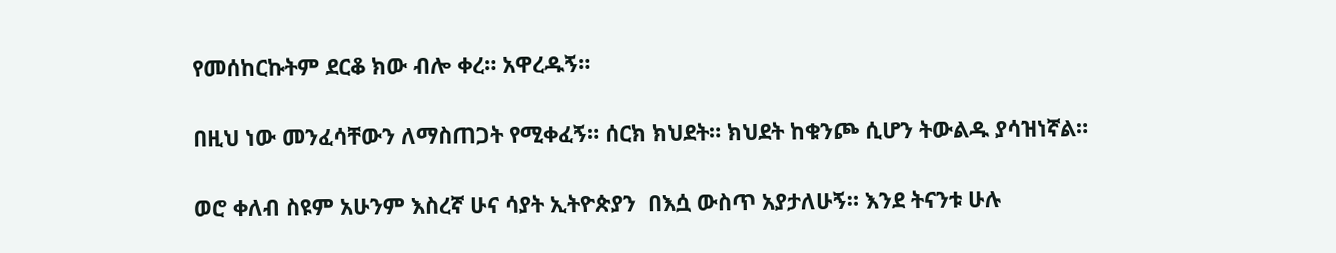የመሰከርኩትም ደርቆ ክው ብሎ ቀረ። አዋረዱኝ።

በዚህ ነው መንፈሳቸውን ለማስጠጋት የሚቀፈኝ። ሰርክ ክህደት። ክህደት ከቁንጮ ሲሆን ትውልዱ ያሳዝነኛል።

ወሮ ቀለብ ስዩም አሁንም እስረኛ ሁና ሳያት ኢትዮጵያን  በእሷ ውስጥ አያታለሁኝ። እንደ ትናንቱ ሁሉ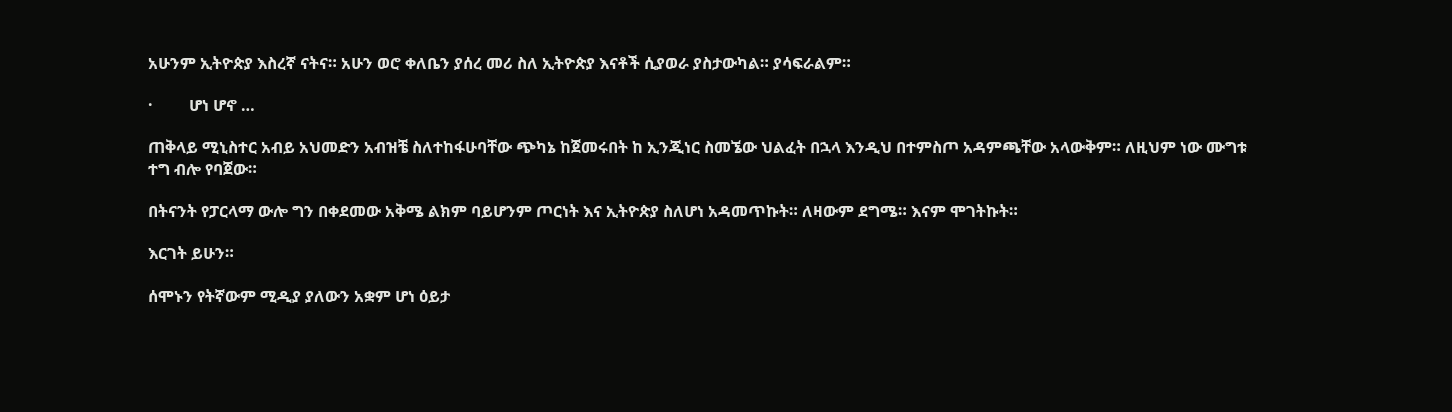አሁንም ኢትዮጵያ እስረኛ ናትና። አሁን ወሮ ቀለቤን ያሰረ መሪ ስለ ኢትዮጵያ እናቶች ሲያወራ ያስታውካል። ያሳፍራልም።

·         ሆነ ሆኖ …

ጠቅላይ ሚኒስተር አብይ አህመድን አብዝቼ ስለተከፋሁባቸው ጭካኔ ከጀመሩበት ከ ኢንጂነር ስመኜው ህልፈት በኋላ እንዲህ በተምስጦ አዳምጫቸው አላውቅም። ለዚህም ነው ሙግቱ ተግ ብሎ የባጀው።

በትናንት የፓርላማ ውሎ ግን በቀደመው አቅሜ ልክም ባይሆንም ጦርነት እና ኢትዮጵያ ስለሆነ አዳመጥኩት። ለዛውም ደግሜ። እናም ሞገትኩት።

እርገት ይሁን።

ሰሞኑን የትኛውም ሚዲያ ያለውን አቋም ሆነ ዕይታ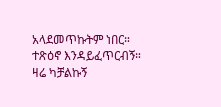አላደመጥኩትም ነበር። ተጽዕኖ እንዳይፈጥርብኝ። ዛሬ ካቻልኩኝ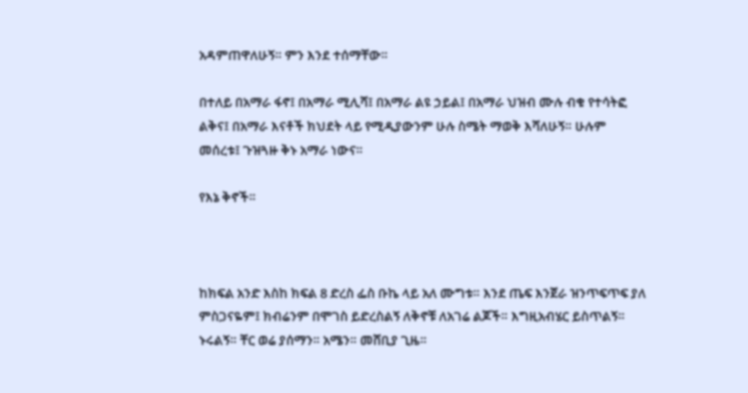አዳምጠዋለሁኝ። ምን እንደ ተሰማቸው።

በተለይ በአማራ ፋኖ፤ በአማራ ሚሊሻ፤ በአማራ ልዩ ኃይል፤ በአማራ ህዝብ ሙሉ ብቁ የተሳትፎ ልቅና፤ በአማራ እናቶች ክህደት ላይ የሚዲያውንም ሁሉ ስሜት ማወቅ እሻለሁኝ። ሁሉም መሰረቱ፤ ጉዝጓዙ ቅኑ አማራ ነውና።

የእኔ ቅኖች።



ከክፍል አንድ እስከ ክፍል 8 ድረስ ፌስ ቡኬ ላይ አለ ሙግቱ። እንደ ጤፍ እንጀራ ዝንጥፍጥፍ ያለ ምስጋናዬም፤ ክብሬንም በሞገስ ይድረስልኝ ለቅኖቹ ለአገሬ ልጆች። እግዚአብሄር ይስጥልኝ። ኑሩልኝ። ቸር ወሬ ያሰማን። አሜን። መሸቢያ ጊዜ።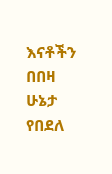እናቶችን በበዛ ሁኔታ የበደለ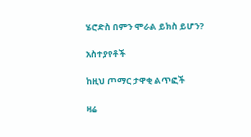ሄሮድስ በምን ሞራል ይክስ ይሆን?

አስተያየቶች

ከዚህ ጦማር ታዋቂ ልጥፎች

ዛሬ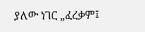ያለው ነገር „ፈረቃም፤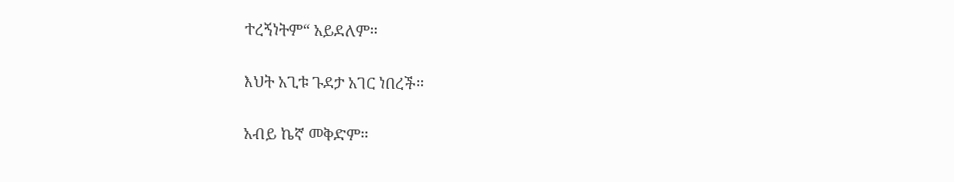ተረኝነትም“ አይደለም።

እህት አጊቱ ጉደታ አገር ነበረች።

አብይ ኬኛ መቅድም።